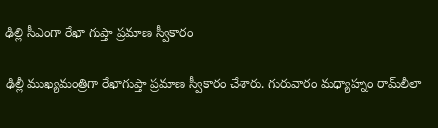ఢిల్లి సీఎంగా రేఖా గుప్తా ప్రమాణ స్వీకారం

ఢిల్లీ ముఖ్యమంత్రిగా రేఖాగుప్తా ప్రమాణ స్వీకారం చేశారు. గురువారం మధ్యాహ్నం రామ్‌లీలా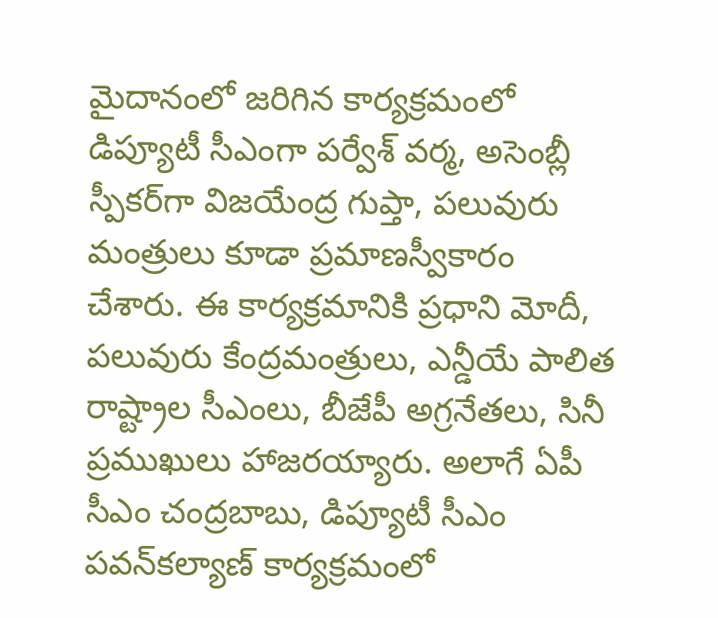మైదానంలో జరిగిన కార్యక్రమంలో డిప్యూటీ సీఎంగా పర్వేశ్ వర్మ, అసెంబ్లీ స్పీకర్‌గా విజయేంద్ర గుప్తా, పలువురు మంత్రులు కూడా ప్రమాణస్వీకారం చేశారు. ఈ కార్యక్రమానికి ప్రధాని మోదీ, పలువురు కేంద్రమంత్రులు, ఎన్డీయే పాలిత రాష్ట్రాల సీఎంలు, బీజేపీ అగ్రనేతలు, సినీ ప్రముఖులు హాజరయ్యారు. అలాగే ఏపీ సీఎం చంద్రబాబు, డిప్యూటీ సీఎం పవన్‌కల్యాణ్‌ కార్యక్రమంలో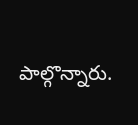పాల్గొన్నారు.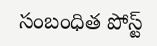సంబంధిత పోస్ట్